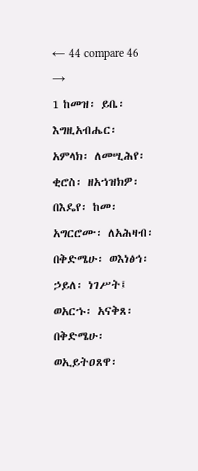← 44 compare 46 →
1 ከመዝ፡ ይቤ፡ እግዚአብሔር፡ አምላክ፡ ለመሢሕየ፡ ቂሮስ፡ ዘአኀዝክዎ፡ በእዴየ፡ ከመ፡ አግርሮሙ፡ ለአሕዛብ፡ በቅድሜሁ፡ ወእነፅኅ፡ ኃይለ፡ ነገሥት፤ ወአርኁ፡ አናቅጸ፡ በቅድሜሁ፡ ወኢይትዐጸዋ፡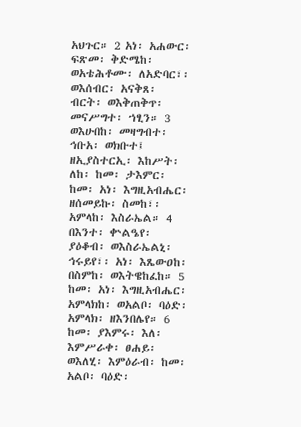አህጉር። 2 አነ፡ አሐውር፡ ፍጽመ፡ ቅድሜከ፡ ወአቴሕቶሙ፡ ለአድባር፣፡ ወእሰብር፡ አናቅጸ፡ ብርት፡ ወእቅጠቅጥ፡ መናሥግተ፡ ኀፂን። 3 ወእሁበከ፡ መዛግብተ፡ ኅቡአ፡ ወክቡተ፤ ዘኢያስተርኢ፡ እከሥት፡ ለከ፡ ከመ፡ ታእምር፡ ከመ፡ አነ፡ እግዚአብሔር፡ ዘሰመይኩ፡ ስመከ፣፡ አምላከ፡ እስራኤል። 4 በእንተ፡ ቍልዔየ፡ ያዕቆብ፡ ወእስራኤልኒ፡ ኅሩይየ፣፡ አነ፡ እጼውዐከ፡ በስምከ፡ ወእትዌከፈከ። 5 ከመ፡ አነ፡ እግዚአብሔር፡ አምላክከ፡ ወአልቦ፡ ባዕድ፡ አምላክ፡ ዘእንበሌየ። 6 ከመ፡ ያእምሩ፡ እለ፡ እምሥራቀ፡ ፀሐይ፡ ወእለሂ፡ እምዕራብ፡ ከመ፡ አልቦ፡ ባዕድ፡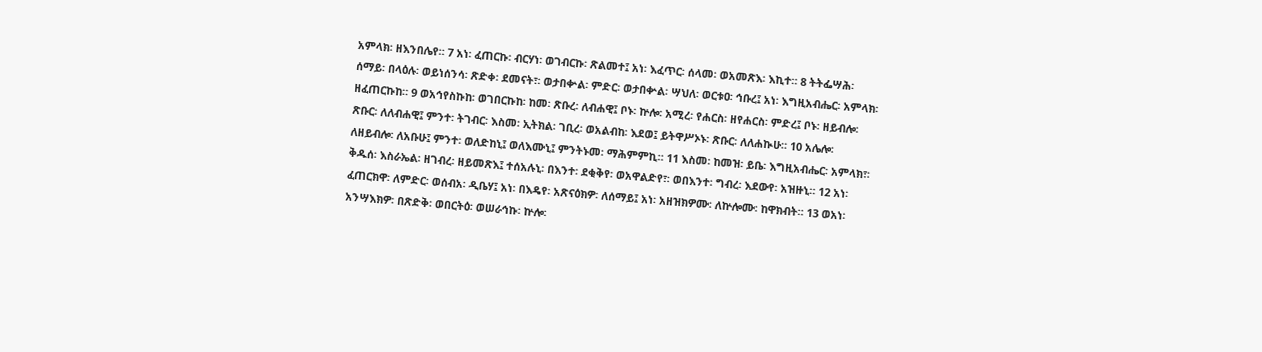አምላክ፡ ዘእንበሌየ። 7 አነ፡ ፈጠርኩ፡ ብርሃነ፡ ወገብርኩ፡ ጽልመተ፤ አነ፡ እፈጥር፡ ሰላመ፡ ወአመጽእ፡ እኪተ። 8 ትትፌሣሕ፡ ሰማይ፡ በላዕሉ፡ ወይነሰንሳ፡ ጽድቀ፡ ደመናት፣፡ ወታበቍል፡ ምድር፡ ወታበቍል፡ ሣህለ፡ ወርቱዐ፡ ኅቡረ፤ አነ፡ እግዚአብሔር፡ አምላክ፡ ዘፈጠርኩከ። 9 ወአኅየስኩከ፡ ወገበርኩከ፡ ከመ፡ ጽቡረ፡ ለብሐዊ፤ ቦኑ፡ ኵሎ፡ አሚረ፡ የሐርስ፡ ዘየሐርስ፡ ምድረ፤ ቦኑ፡ ዘይብሎ፡ ጽቡር፡ ለለብሐዊ፤ ምንተ፡ ትገብር፡ እስመ፡ ኢትክል፡ ገቢረ፡ ወአልብከ፡ እደወ፤ ይትዋሥኦኑ፡ ጽቡር፡ ለለሐኲሁ። 10 አሌሎ፡ ለዘይብሎ፡ ለአቡሁ፤ ምንተ፡ ወለድከኒ፤ ወለእሙኒ፤ ምንትኑመ፡ ማሕምምኪ። 11 እስመ፡ ከመዝ፡ ይቤ፡ እግዚአብሔር፡ አምላክ፣፡ ቅዱሰ፡ እስራኤል፡ ዘገብረ፡ ዘይመጽእ፤ ተሰአሉኒ፡ በእንተ፡ ደቂቅየ፡ ወአዋልድየ፣፡ ወበእንተ፡ ግብረ፡ እደውየ፡ አዝዙኒ። 12 አነ፡ ፈጠርክዋ፡ ለምድር፡ ወሰብአ፡ ዲቤሃ፤ አነ፡ በእዴየ፡ አጽናዕክዎ፡ ለሰማይ፤ አነ፡ አዘዝክዎሙ፡ ለኵሎሙ፡ ከዋክብት። 13 ወአነ፡ አንሣእክዎ፡ በጽድቅ፡ ወበርትዕ፡ ወሠራኅኩ፡ ኵሎ፡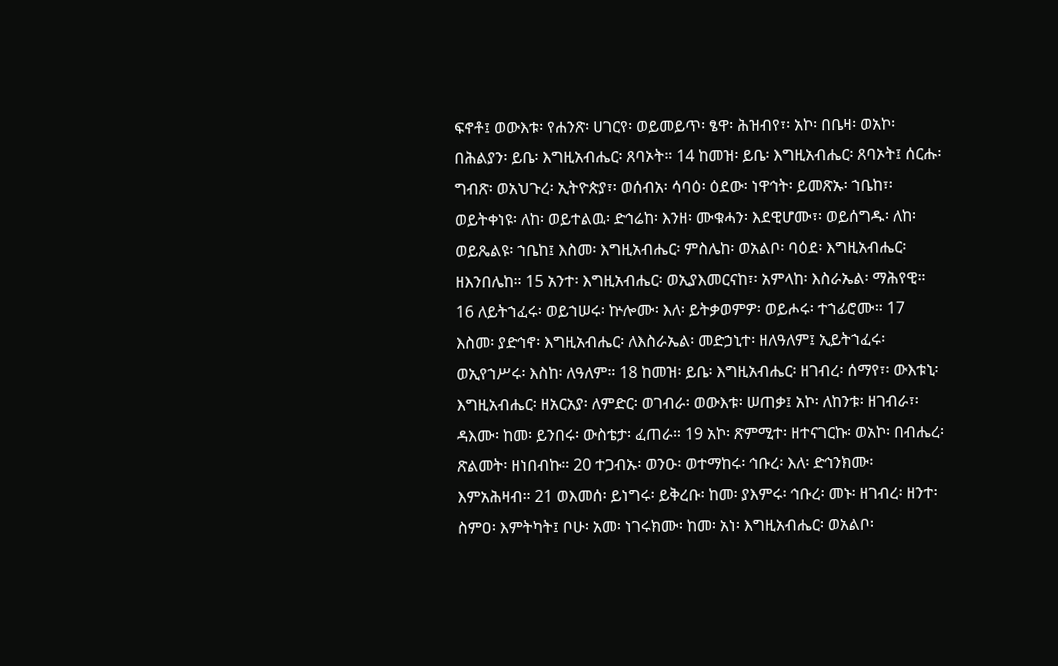ፍኖቶ፤ ወውእቱ፡ የሐንጽ፡ ሀገርየ፡ ወይመይጥ፡ ፄዋ፡ ሕዝብየ፣፡ አኮ፡ በቤዛ፡ ወአኮ፡ በሕልያን፡ ይቤ፡ እግዚአብሔር፡ ጸባኦት። 14 ከመዝ፡ ይቤ፡ እግዚአብሔር፡ ጸባኦት፤ ሰርሑ፡ ግብጽ፡ ወአህጉረ፡ ኢትዮጵያ፣፡ ወሰብአ፡ ሳባዕ፡ ዕደው፡ ነዋኅት፡ ይመጽኡ፡ ኀቤከ፣፡ ወይትቀነዩ፡ ለከ፡ ወይተልዉ፡ ድኅሬከ፡ እንዘ፡ ሙቁሓን፡ እደዊሆሙ፣፡ ወይሰግዱ፡ ለከ፡ ወይጼልዩ፡ ኀቤከ፤ እስመ፡ እግዚአብሔር፡ ምስሌከ፡ ወአልቦ፡ ባዕደ፡ እግዚአብሔር፡ ዘእንበሌከ። 15 አንተ፡ እግዚአብሔር፡ ወኢያእመርናከ፣፡ አምላከ፡ እስራኤል፡ ማሕየዊ። 16 ለይትኀፈሩ፡ ወይኀሠሩ፡ ኵሎሙ፡ እለ፡ ይትቃወምዎ፡ ወይሖሩ፡ ተኀፊሮሙ። 17 እስመ፡ ያድኅኖ፡ እግዚአብሔር፡ ለእስራኤል፡ መድኃኒተ፡ ዘለዓለም፤ ኢይትኀፈሩ፡ ወኢየኀሥሩ፡ እስከ፡ ለዓለም። 18 ከመዝ፡ ይቤ፡ እግዚአብሔር፡ ዘገብረ፡ ሰማየ፣፡ ውእቱኒ፡ እግዚአብሔር፡ ዘአርአያ፡ ለምድር፡ ወገብራ፡ ወውእቱ፡ ሠጠቃ፤ አኮ፡ ለከንቱ፡ ዘገብራ፣፡ ዳእሙ፡ ከመ፡ ይንበሩ፡ ውስቴታ፡ ፈጠራ። 19 አኮ፡ ጽምሚተ፡ ዘተናገርኩ፡ ወአኮ፡ በብሔረ፡ ጽልመት፡ ዘነበብኩ። 20 ተጋብኡ፡ ወንዑ፡ ወተማከሩ፡ ኅቡረ፡ እለ፡ ድኅንክሙ፡ እምአሕዛብ። 21 ወእመሰ፡ ይነግሩ፡ ይቅረቡ፡ ከመ፡ ያእምሩ፡ ኅቡረ፡ መኑ፡ ዘገብረ፡ ዘንተ፡ ስምዐ፡ እምትካት፤ ቦሁ፡ አመ፡ ነገሩክሙ፡ ከመ፡ አነ፡ እግዚአብሔር፡ ወአልቦ፡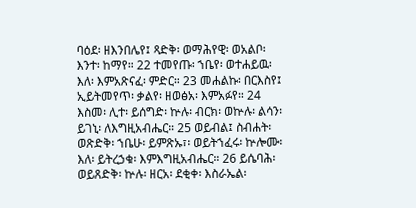ባዕደ፡ ዘእንበሌየ፤ ጻድቅ፡ ወማሕየዊ፡ ወአልቦ፡ እንተ፡ ከማየ። 22 ተመየጡ፡ ኀቤየ፡ ወተሐይዉ፡ እለ፡ እምአጽናፈ፡ ምድር። 23 መሐልኩ፡ በርእስየ፤ ኢይትመየጥ፡ ቃልየ፡ ዘወፅአ፡ እምአፉየ። 24 እስመ፡ ሊተ፡ ይሰግድ፡ ኵሉ፡ ብርክ፡ ወኵሉ፡ ልሳን፡ ይገኒ፡ ለእግዚአብሔር። 25 ወይብል፤ ስብሐት፡ ወጽድቅ፡ ኀቤሁ፡ ይምጽኡ፣፡ ወይትኀፈሩ፡ ኵሎሙ፡ እለ፡ ይትረኃቁ፡ እምእግዚአብሔር። 26 ይሴባሕ፡ ወይጸድቅ፡ ኵሉ፡ ዘርአ፡ ደቂቀ፡ እስራኤል፡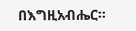በእግዚአብሔር።